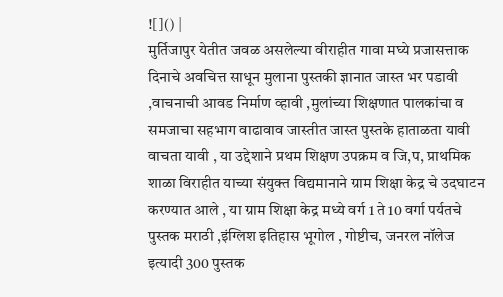![]() |
मुर्तिजापुर येतीत जवळ असलेल्या वीराहीत गावा मघ्ये प्रजासत्ताक दिनाचे अवचित्त साधून मुलाना पुस्तकी ज्ञानात जास्त भर पडावी ,वाचनाची आवड निर्माण व्हावी ,मुलांच्या शिक्षणात पालकांचा व समजाचा सहभाग वाढावाव जास्तीत जास्त पुस्तके हाताळता यावी वाचता यावी , या उद्देशाने प्रथम शिक्षण उपक्रम व जि,प, प्राथमिक शाळा विराहीत याच्या संयुक्त विद्यमानाने ग्राम शिक्षा केद्र चे उदघाटन करण्यात आले , या ग्राम शिक्षा केद्र मध्ये वर्ग 1 ते 10 वर्गा पर्यतचे पुस्तक मराठी ,इंग्लिश इतिहास भूगोल , गोष्टीच, जनरल नॉलेज इत्यादी 300 पुस्तक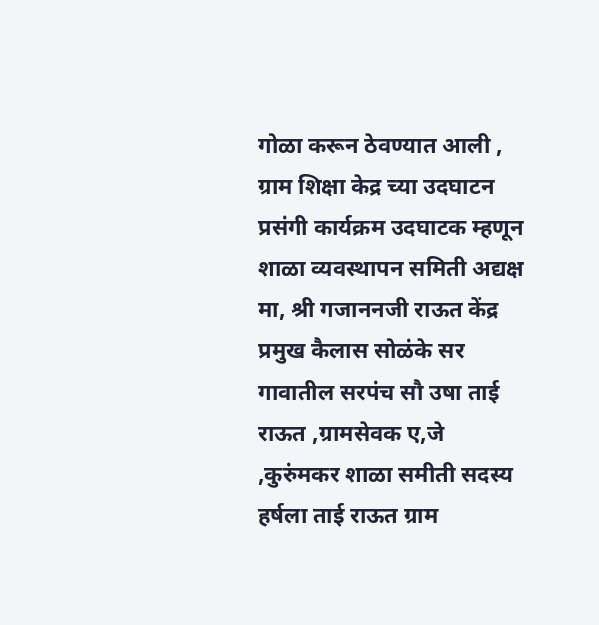गोळा करून ठेवण्यात आली , ग्राम शिक्षा केद्र च्या उदघाटन प्रसंगी कार्यक्रम उदघाटक म्हणून शाळा व्यवस्थापन समिती अद्यक्ष मा, श्री गजाननजी राऊत केंद्र प्रमुख कैलास सोळंके सर गावातील सरपंच सौ उषा ताई राऊत ,ग्रामसेवक ए,जे ,कुरुंमकर शाळा समीती सदस्य हर्षला ताई राऊत ग्राम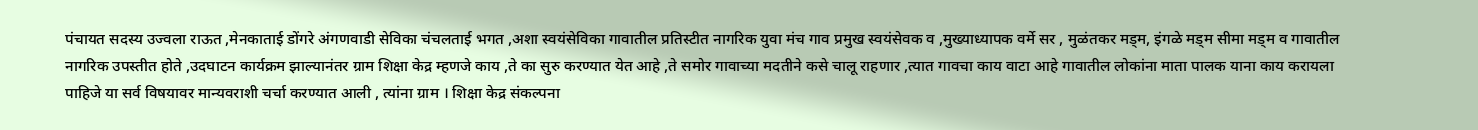पंचायत सदस्य उज्वला राऊत ,मेनकाताई डोंगरे अंगणवाडी सेविका चंचलताई भगत ,अशा स्वयंसेविका गावातील प्रतिस्टीत नागरिक युवा मंच गाव प्रमुख स्वयंसेवक व ,मुख्याध्यापक वर्मे सर , मुळंतकर मड्म, इंगळे मड्म सीमा मड्म व गावातील नागरिक उपस्तीत होते ,उदघाटन कार्यक्रम झाल्यानंतर ग्राम शिक्षा केद्र म्हणजे काय ,ते का सुरु करण्यात येत आहे ,ते समोर गावाच्या मदतीने कसे चालू राहणार ,त्यात गावचा काय वाटा आहे गावातील लोकांना माता पालक याना काय करायला पाहिजे या सर्व विषयावर मान्यवराशी चर्चा करण्यात आली , त्यांना ग्राम । शिक्षा केद्र संकल्पना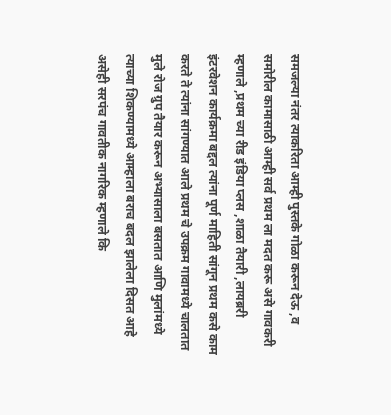समजल्या नंतर त्याकरिता आम्ही पुस्तके गोळा करून देऊ ,व समोरील कामासाठी आम्ही सर्व प्रथम ला मदत करू असे गावकरी म्हणाले ,प्रथम च्या रीड इंडिया प्लस ,शाळा तैयारी ,लायब्ररी इंटरवेशन कार्यक्रमा बद्दल त्यांना पूर्ण माहिती सांगून प्रथम कसे काम करते ते त्यांना सांगण्यात आले प्रथम चे उपक्रम गावामध्ये चालतात मुले रोज ग्रुप तैयार करून अभ्यासाला बसतात आणि मुलांमध्ये त्याच्या शिकण्यामध्ये आम्हाला बराच बदल झालेला दिसत आहे असेही सरपंच गावतीक नागरिक म्हणाले कि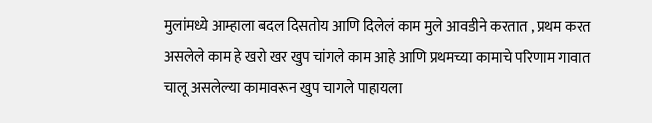मुलांमध्ये आम्हाला बदल दिसतोय आणि दिलेलं काम मुले आवडीने करतात , प्रथम करत असलेले काम हे खरो खर खुप चांगले काम आहे आणि प्रथमच्या कामाचे परिणाम गावात चालू असलेल्या कामावरून खुप चागले पाहायला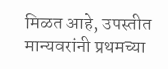मिळत आहे, उपस्तीत मान्यवरांनी प्रथमच्या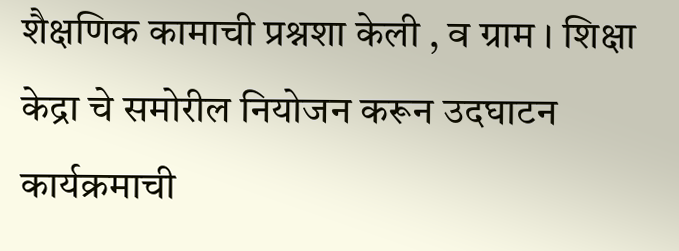शैक्षणिक कामाची प्रश्नशा केली , व ग्राम । शिक्षा केद्रा चे समोरील नियोजन करून उदघाटन कार्यक्रमाची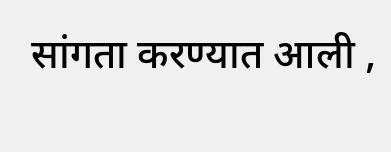सांगता करण्यात आली ,